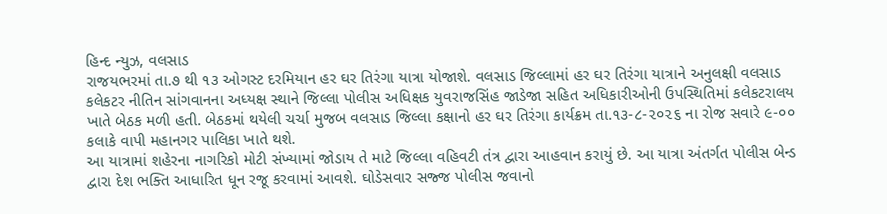હિન્દ ન્યુઝ, વલસાડ
રાજયભરમાં તા.૭ થી ૧૩ ઓગસ્ટ દરમિયાન હર ઘર તિરંગા યાત્રા યોજાશે. વલસાડ જિલ્લામાં હર ઘર તિરંગા યાત્રાને અનુલક્ષી વલસાડ કલેકટર નીતિન સાંગવાનના અધ્યક્ષ સ્થાને જિલ્લા પોલીસ અધિક્ષક યુવરાજસિંહ જાડેજા સહિત અધિકારીઓની ઉપસ્થિતિમાં કલેકટરાલય ખાતે બેઠક મળી હતી. બેઠકમાં થયેલી ચર્ચા મુજબ વલસાડ જિલ્લા કક્ષાનો હર ઘર તિરંગા કાર્યક્રમ તા.૧૩-૮-૨૦૨૬ ના રોજ સવારે ૯-૦૦ કલાકે વાપી મહાનગર પાલિકા ખાતે થશે.
આ યાત્રામાં શહેરના નાગરિકો મોટી સંખ્યામાં જોડાય તે માટે જિલ્લા વહિવટી તંત્ર દ્વારા આહવાન કરાયું છે. આ યાત્રા અંતર્ગત પોલીસ બેન્ડ દ્વારા દેશ ભક્તિ આધારિત ધૂન રજૂ કરવામાં આવશે. ઘોડેસવાર સજ્જ પોલીસ જવાનો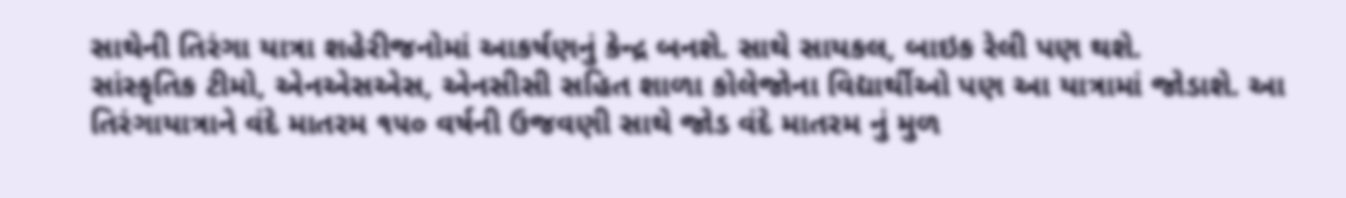સાથેની તિરંગા યાત્રા શહેરીજનોમાં આકર્ષણનું કેન્દ્ર બનશે. સાથે સાયકલ, બાઇક રેલી પણ થશે.
સાંસ્કૃતિક ટીમો, એનએસએસ, એનસીસી સહિત શાળા કોલેજોના વિદ્યાર્થીઓ પણ આ યાત્રામાં જોડાશે. આ તિરંગાયાત્રાને વંદે માતરમ ૧૫૦ વર્ષની ઉજવણી સાથે જોડ વંદે માતરમ નું મુળ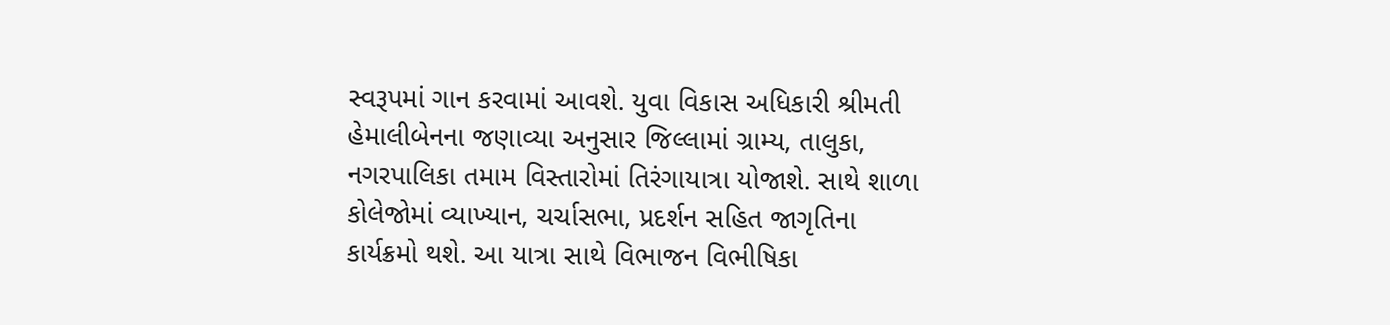સ્વરૂપમાં ગાન કરવામાં આવશે. યુવા વિકાસ અધિકારી શ્રીમતી હેમાલીબેનના જણાવ્યા અનુસાર જિલ્લામાં ગ્રામ્ય, તાલુકા, નગરપાલિકા તમામ વિસ્તારોમાં તિરંગાયાત્રા યોજાશે. સાથે શાળા કોલેજોમાં વ્યાખ્યાન, ચર્ચાસભા, પ્રદર્શન સહિત જાગૃતિના કાર્યક્રમો થશે. આ યાત્રા સાથે વિભાજન વિભીષિકા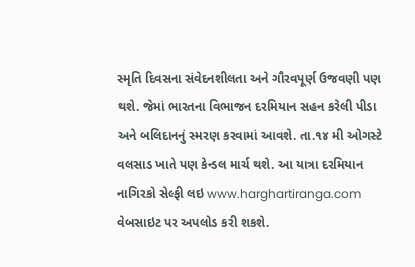સ્મૃતિ દિવસના સંવેદનશીલતા અને ગૌરવપૂર્ણ ઉજવણી પણ થશે. જેમાં ભારતના વિભાજન દરમિયાન સહન કરેલી પીડા અને બલિદાનનું સ્મરણ કરવામાં આવશે. તા.૧૪ મી ઓગસ્ટે વલસાડ ખાતે પણ કેન્ડલ માર્ચ થશે. આ યાત્રા દરમિયાન નાગિરકો સેલ્ફી લઇ www.harghartiranga.com વેબસાઇટ પર અપલોડ કરી શકશે.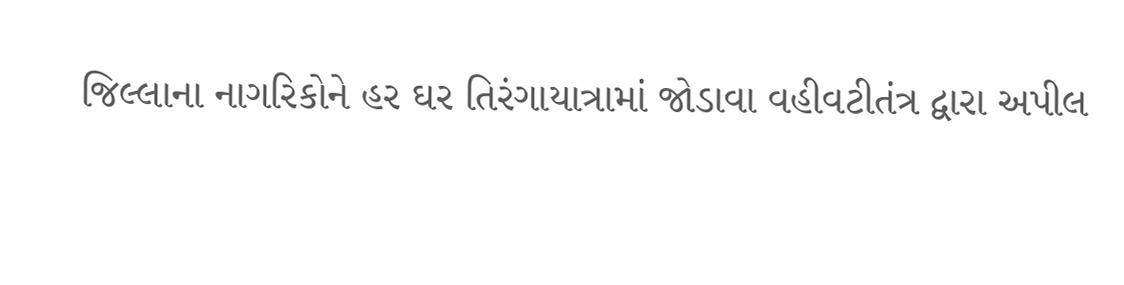જિલ્લાના નાગરિકોને હર ઘર તિરંગાયાત્રામાં જોડાવા વહીવટીતંત્ર દ્વારા અપીલ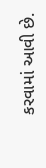કરવામાં આવી છે.